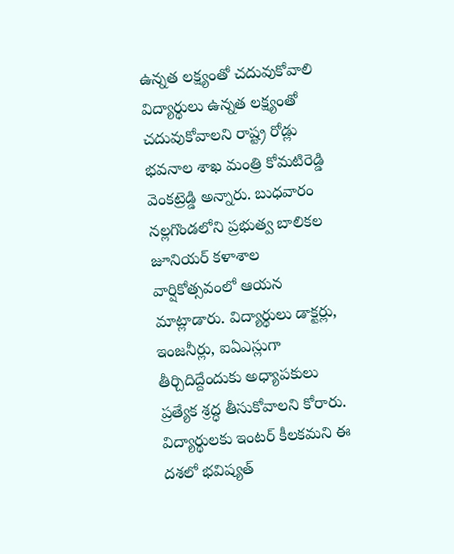ఉన్నత లక్ష్యంతో చదువుకోవాలి
విద్యార్థులు ఉన్నత లక్ష్యంతో చదువుకోవాలని రాష్ట్ర రోడ్లు భవనాల శాఖ మంత్రి కోమటిరెడ్డి వెంకట్రెడ్డి అన్నారు. బుధవారం నల్లగొండలోని ప్రభుత్వ బాలికల జూనియర్ కళాశాల వార్షికోత్సవంలో ఆయన మాట్లాడారు. విద్యార్థులు డాక్టర్లు, ఇంజనీర్లు, ఐఏఎస్లుగా తీర్చిదిద్దేందుకు అధ్యాపకులు ప్రత్యేక శ్రద్ధ తీసుకోవాలని కోరారు. విద్యార్థులకు ఇంటర్ కీలకమని ఈ దశలో భవిష్యత్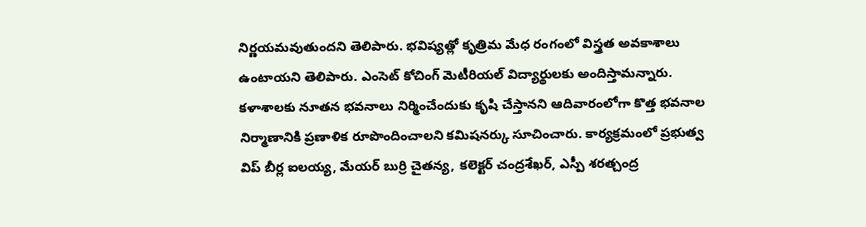నిర్ణయమవుతుందని తెలిపారు. భవిష్యత్లో కృత్రిమ మేధ రంగంలో విస్త్రత అవకాశాలు ఉంటాయని తెలిపారు. ఎంసెట్ కోచింగ్ మెటీరియల్ విద్యార్థులకు అందిస్తామన్నారు. కళాశాలకు నూతన భవనాలు నిర్మించేందుకు కృషి చేస్తానని ఆదివారంలోగా కొత్త భవనాల నిర్మాణానికి ప్రణాళిక రూపొందించాలని కమిషనర్కు సూచించారు. కార్యక్రమంలో ప్రభుత్వ విప్ బీర్ల ఐలయ్య, మేయర్ బుర్రి చైతన్య, కలెక్టర్ చంద్రశేఖర్, ఎస్పీ శరత్చంద్ర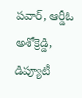పవార్, ఆర్డీఓ అశోక్రెడ్డి, డిప్యూటీ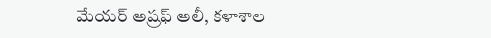మేయర్ అష్రఫ్ అలీ, కళాశాల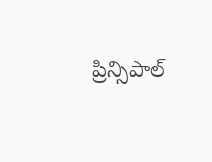ప్రిన్సిపాల్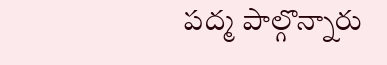పద్మ పాల్గొన్నారు